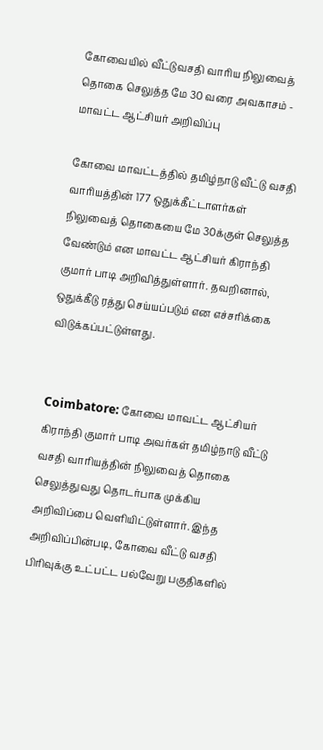கோவையில் வீட்டுவசதி வாரிய நிலுவைத் தொகை செலுத்த மே 30 வரை அவகாசம் - மாவட்ட ஆட்சியர் அறிவிப்பு

கோவை மாவட்டத்தில் தமிழ்நாடு வீட்டு வசதி வாரியத்தின் 177 ஒதுக்கீட்டாளர்கள் நிலுவைத் தொகையை மே 30க்குள் செலுத்த வேண்டும் என மாவட்ட ஆட்சியர் கிராந்தி குமார் பாடி அறிவித்துள்ளார். தவறினால், ஒதுக்கீடு ரத்து செய்யப்படும் என எச்சரிக்கை விடுக்கப்பட்டுள்ளது.


Coimbatore: கோவை மாவட்ட ஆட்சியர் கிராந்தி குமார் பாடி அவர்கள் தமிழ்நாடு வீட்டு வசதி வாரியத்தின் நிலுவைத் தொகை செலுத்துவது தொடர்பாக முக்கிய அறிவிப்பை வெளியிட்டுள்ளார். இந்த அறிவிப்பின்படி, கோவை வீட்டு வசதி பிரிவுக்கு உட்பட்ட பல்வேறு பகுதிகளில்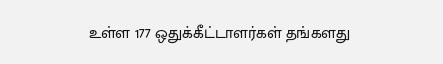உள்ள 177 ஒதுக்கீட்டாளர்கள் தங்களது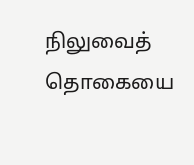நிலுவைத் தொகையை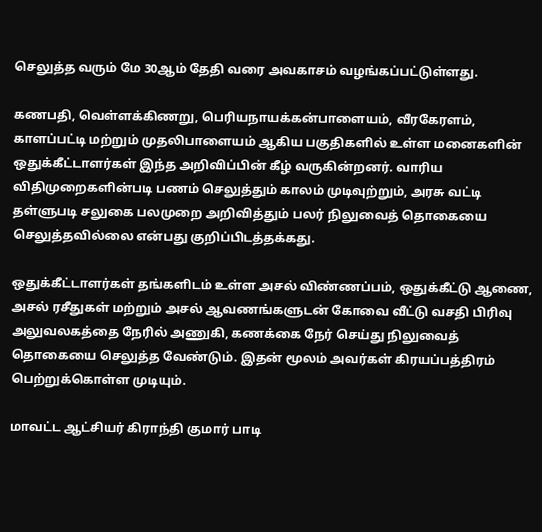செலுத்த வரும் மே 30ஆம் தேதி வரை அவகாசம் வழங்கப்பட்டுள்ளது.

கணபதி, வெள்ளக்கிணறு, பெரியநாயக்கன்பாளையம், வீரகேரளம், காளப்பட்டி மற்றும் முதலிபாளையம் ஆகிய பகுதிகளில் உள்ள மனைகளின் ஒதுக்கீட்டாளர்கள் இந்த அறிவிப்பின் கீழ் வருகின்றனர். வாரிய விதிமுறைகளின்படி பணம் செலுத்தும் காலம் முடிவுற்றும், அரசு வட்டி தள்ளுபடி சலுகை பலமுறை அறிவித்தும் பலர் நிலுவைத் தொகையை செலுத்தவில்லை என்பது குறிப்பிடத்தக்கது.

ஒதுக்கீட்டாளர்கள் தங்களிடம் உள்ள அசல் விண்ணப்பம், ஒதுக்கீட்டு ஆணை, அசல் ரசீதுகள் மற்றும் அசல் ஆவணங்களுடன் கோவை வீட்டு வசதி பிரிவு அலுவலகத்தை நேரில் அணுகி, கணக்கை நேர் செய்து நிலுவைத் தொகையை செலுத்த வேண்டும். இதன் மூலம் அவர்கள் கிரயப்பத்திரம் பெற்றுக்கொள்ள முடியும்.

மாவட்ட ஆட்சியர் கிராந்தி குமார் பாடி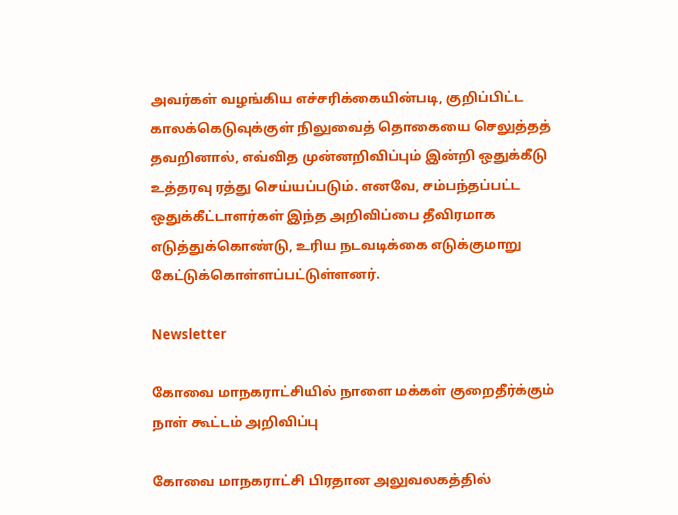அவர்கள் வழங்கிய எச்சரிக்கையின்படி, குறிப்பிட்ட காலக்கெடுவுக்குள் நிலுவைத் தொகையை செலுத்தத் தவறினால், எவ்வித முன்னறிவிப்பும் இன்றி ஒதுக்கீடு உத்தரவு ரத்து செய்யப்படும். எனவே, சம்பந்தப்பட்ட ஒதுக்கீட்டாளர்கள் இந்த அறிவிப்பை தீவிரமாக எடுத்துக்கொண்டு, உரிய நடவடிக்கை எடுக்குமாறு கேட்டுக்கொள்ளப்பட்டுள்ளனர்.

Newsletter

கோவை மாநகராட்சியில் நாளை மக்கள் குறைதீர்க்கும் நாள் கூட்டம் அறிவிப்பு

கோவை மாநகராட்சி பிரதான அலுவலகத்தில்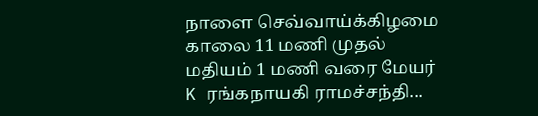நாளை செவ்வாய்க்கிழமை காலை 11 மணி முதல் மதியம் 1 மணி வரை மேயர் K ரங்கநாயகி ராமச்சந்தி...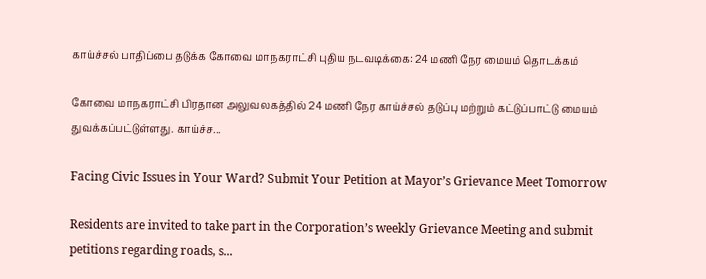காய்ச்சல் பாதிப்பை தடுக்க கோவை மாநகராட்சி புதிய நடவடிக்கை: 24 மணி நேர மையம் தொடக்கம்

கோவை மாநகராட்சி பிரதான அலுவலகத்தில் 24 மணி நேர காய்ச்சல் தடுப்பு மற்றும் கட்டுப்பாட்டு மையம் துவக்கப்பட்டுள்ளது. காய்ச்ச...

Facing Civic Issues in Your Ward? Submit Your Petition at Mayor’s Grievance Meet Tomorrow

Residents are invited to take part in the Corporation’s weekly Grievance Meeting and submit petitions regarding roads, s...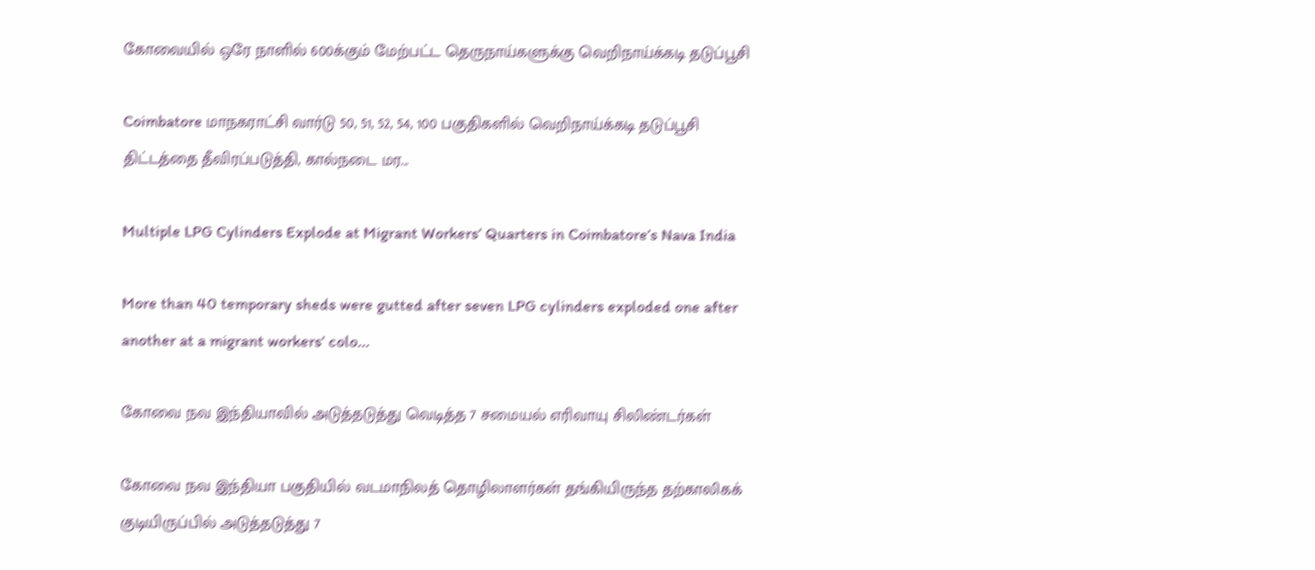கோவையில் ஒரே நாளில் 600க்கும் மேற்பட்ட தெருநாய்களுக்கு வெறிநாய்க்கடி தடுப்பூசி

Coimbatore மாநகராட்சி வார்டு 50, 51, 52, 54, 100 பகுதிகளில் வெறிநாய்க்கடி தடுப்பூசி திட்டத்தை தீவிரப்படுத்தி, கால்நடை மர...

Multiple LPG Cylinders Explode at Migrant Workers’ Quarters in Coimbatore’s Nava India

More than 40 temporary sheds were gutted after seven LPG cylinders exploded one after another at a migrant workers’ colo...

கோவை நவ இந்தியாவில் அடுத்தடுத்து வெடித்த 7 சமையல் எரிவாயு சிலிண்டர்கள்

கோவை நவ இந்தியா பகுதியில் வடமாநிலத் தொழிலாளர்கள் தங்கியிருந்த தற்காலிகக் குடியிருப்பில் அடுத்தடுத்து 7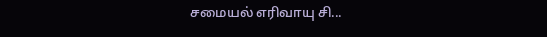சமையல் எரிவாயு சி...